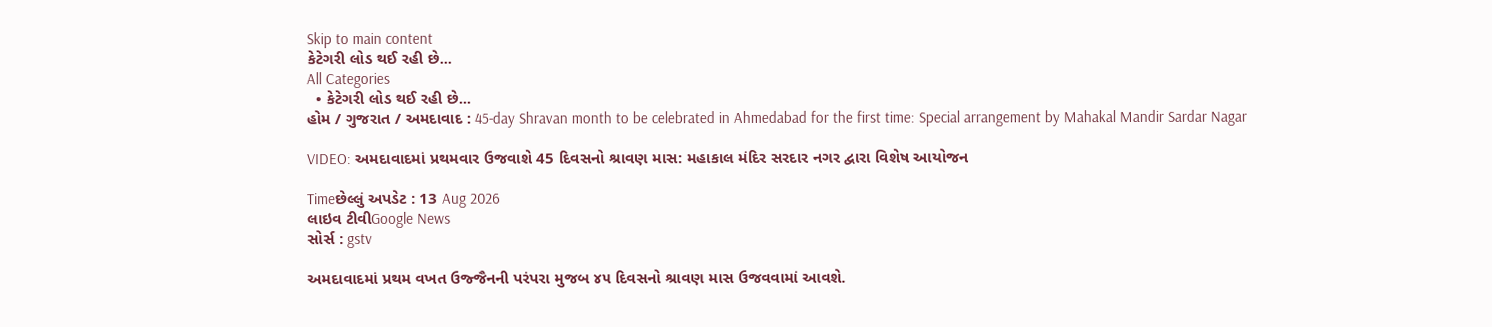Skip to main content
કેટેગરી લોડ થઈ રહી છે...
All Categories
  • કેટેગરી લોડ થઈ રહી છે...
હોમ / ગુજરાત / અમદાવાદ : 45-day Shravan month to be celebrated in Ahmedabad for the first time: Special arrangement by Mahakal Mandir Sardar Nagar

VIDEO: અમદાવાદમાં પ્રથમવાર ઉજવાશે 45 દિવસનો શ્રાવણ માસ: મહાકાલ મંદિર સરદાર નગર દ્વારા વિશેષ આયોજન

Timeછેલ્લું અપડેટ : 13 Aug 2026
લાઇવ ટીવીGoogle News
સોર્સ : gstv

અમદાવાદમાં પ્રથમ વખત ઉજ્જૈનની પરંપરા મુજબ ૪૫ દિવસનો શ્રાવણ માસ ઉજવવામાં આવશે.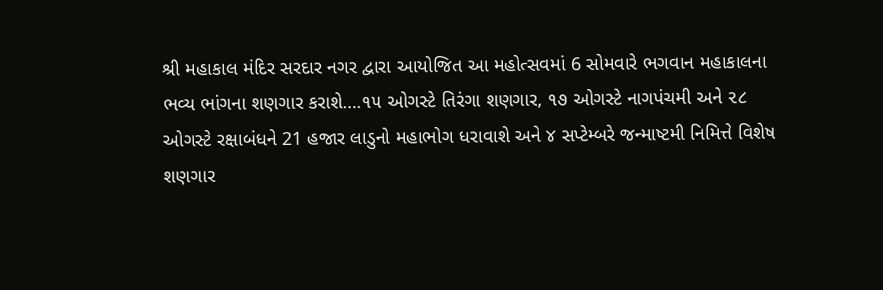શ્રી મહાકાલ મંદિર સરદાર નગર દ્વારા આયોજિત આ મહોત્સવમાં 6 સોમવારે ભગવાન મહાકાલના ભવ્ય ભાંગના શણગાર કરાશે….૧૫ ઓગસ્ટે તિરંગા શણગાર, ૧૭ ઓગસ્ટે નાગપંચમી અને ૨૮ ઓગસ્ટે રક્ષાબંધને 21 હજાર લાડુનો મહાભોગ ધરાવાશે અને ૪ સપ્ટેમ્બરે જન્માષ્ટમી નિમિત્તે વિશેષ શણગાર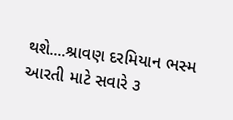થશે....શ્રાવણ દરમિયાન ભસ્મ આરતી માટે સવારે ૩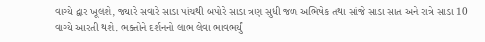વાગ્યે દ્વાર ખૂલશે, જ્યારે સવારે સાડા પાંચથી બપોરે સાડા ત્રણ સુધી જળ અભિષેક તથા સાંજે સાડા સાત અને રાત્રે સાડા 10 વાગ્યે આરતી થશે. ભક્તોને દર્શનનો લાભ લેવા ભાવભર્યું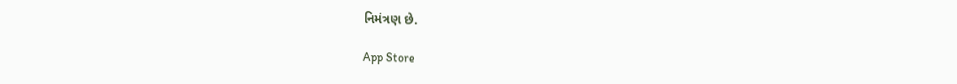નિમંત્રણ છે.

App Store